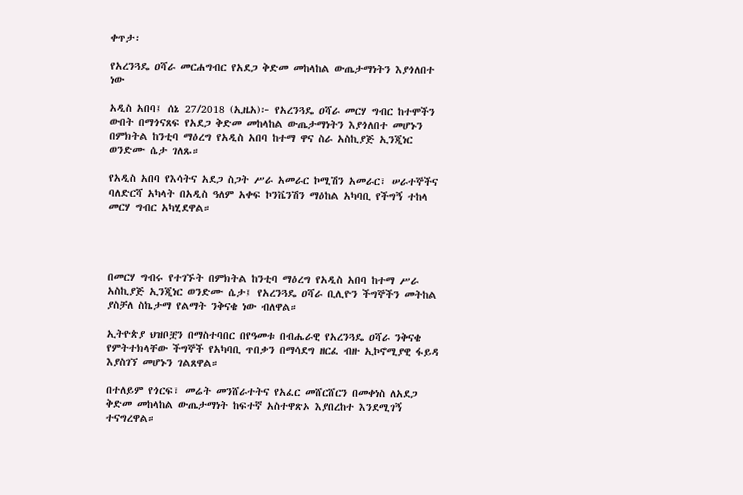ቀጥታ፡

የአረንጓዴ ዐሻራ መርሐግብር የአደጋ ቅድመ መከላከል ውጤታማነትን እያጎለበተ ነው

አዲስ አበባ፤ ሰኔ 27/2018 (ኢዜአ)፦ የአረንጓዴ ዐሻራ መርሃ ግብር ከተሞችን ውበት በማጎናጸፍ የአደጋ ቅድመ መከላከል ውጤታማነትን እያጎለበተ መሆኑን በምክትል ከንቲባ ማዕረግ የአዲስ አበባ ከተማ ዋና ስራ አስኪያጅ ኢንጂነር ወንድሙ ሴታ ገለጹ።

የአዲስ አበባ የእሳትና አደጋ ስጋት ሥራ አመራር ኮሚሽን አመራር፣ ሠራተኞችና ባለድርሻ አካላት በአዲስ ዓለም አቀፍ ኮንቬንሽን ማዕከል አካባቢ የችግኝ ተከላ መርሃ ግብር አካሂደዋል።




በመርሃ ግብሩ የተገኙት በምክትል ከንቲባ ማዕረግ የአዲስ አበባ ከተማ ሥራ አስኪያጅ ኢንጂነር ወንድሙ ሴታ፤ የአረንጓዴ ዐሻራ ቢሊዮን ችግኞችን መትከል ያስቻለ ስኬታማ የልማት ንቅናቄ ነው ብለዋል።

ኢትዮጵያ ህዝቦቿን በማስተባበር በየዓመቱ በብሔራዊ የአረንጓዴ ዐሻራ ንቅናቄ የምትተክላቸው ችግኞች የአካባቢ ጥበቃን በማሳደግ ዘርፈ ብዙ ኢኮኖሚያዊ ፋይዳ እያስገኘ መሆኑን ገልጸዋል።

በተለይም የጎርፍ፣ መሬት መንሸራተትና የአፈር መሸርሸርን በመቀነስ ለአደጋ ቅድመ መከላከል ውጤታማነት ከፍተኛ አስተዋጽኦ እያበረከተ እንደሚገኝ ተናግረዋል።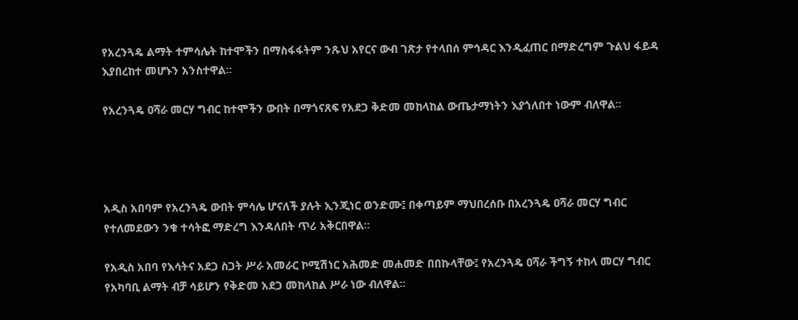የአረንጓዴ ልማት ተምሳሌት ከተሞችን በማስፋፋትም ንጹህ አየርና ውብ ገጽታ የተላበሰ ምኅዳር እንዲፈጠር በማድረግም ጉልህ ፋይዳ እያበረከተ መሆኑን አንስተዋል።

የአረንጓዴ ዐሻራ መርሃ ግብር ከተሞችን ውበት በማጎናጸፍ የአደጋ ቅድመ መከላከል ውጤታማነትን እያጎለበተ ነውም ብለዋል፡፡




አዲስ አበባም የአረንጓዴ ውበት ምሳሌ ሆናለች ያሉት ኢንጂነር ወንድሙ፤ በቀጣይም ማህበረሰቡ በአረንጓዴ ዐሻራ መርሃ ግብር የተለመደውን ንቁ ተሳትፎ ማድረግ እንዳለበት ጥሪ አቅርበዋል።

የአዲስ አበባ የእሳትና አደጋ ስጋት ሥራ አመራር ኮሚሽነር አሕመድ መሐመድ በበኩላቸው፤ የአረንጓዴ ዐሻራ ችግኝ ተከላ መርሃ ግብር የአካባቢ ልማት ብቻ ሳይሆን የቅድመ አደጋ መከላከል ሥራ ነው ብለዋል።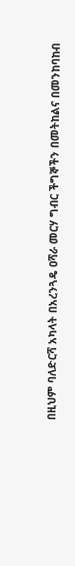በዚህም ባለድርሻ አካላት በአረንጓዴ ዐሻራ መርሃ ግብር ችግኞችን በመትከልና በመንከባከብ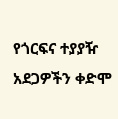የጎርፍና ተያያዥ አደጋዎችን ቀድሞ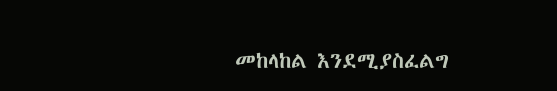መከላከል እንደሚያስፈልግ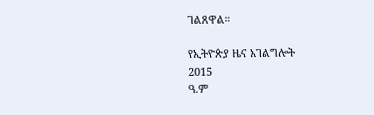ገልጸዋል።

የኢትዮጵያ ዜና አገልግሎት
2015
ዓ.ም